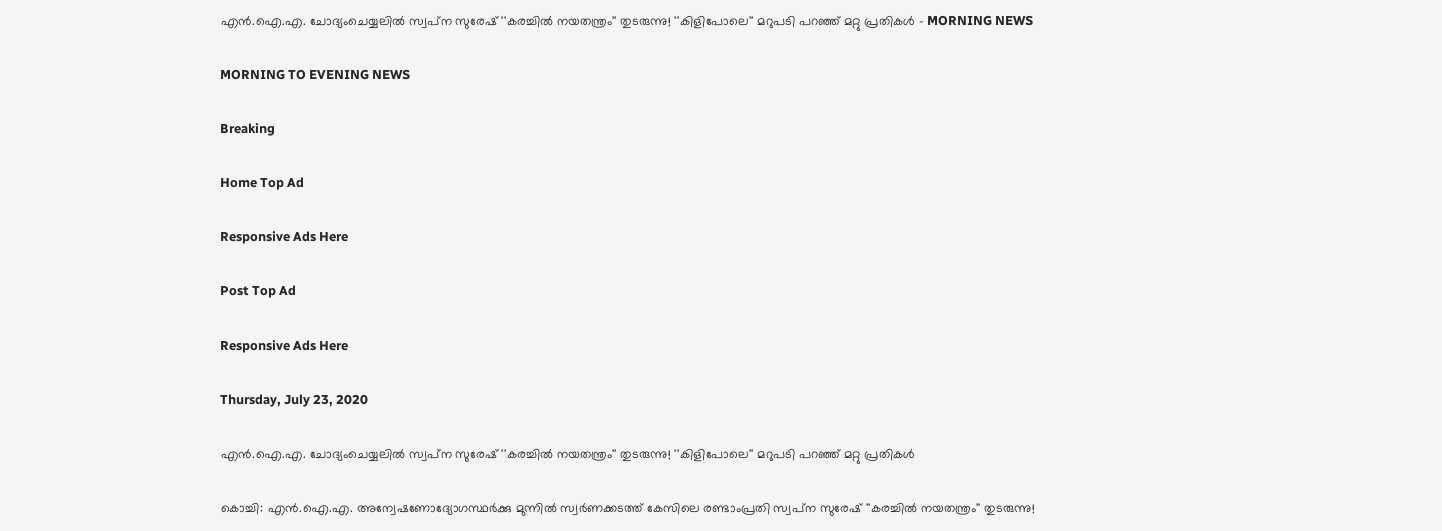എന്‍.ഐ.എ. ചോദ്യംചെയ്യലില്‍ സ്വപ്‌ന സുരേഷ് ''കരച്ചില്‍ നയതന്ത്രം'' തുടരുന്നു! ''കിളിപോലെ'' മറുപടി പറഞ്ഞ് മറ്റു പ്രതികള്‍ - MORNING NEWS

MORNING TO EVENING NEWS

Breaking

Home Top Ad

Responsive Ads Here

Post Top Ad

Responsive Ads Here

Thursday, July 23, 2020

എന്‍.ഐ.എ. ചോദ്യംചെയ്യലില്‍ സ്വപ്‌ന സുരേഷ് ''കരച്ചില്‍ നയതന്ത്രം'' തുടരുന്നു! ''കിളിപോലെ'' മറുപടി പറഞ്ഞ് മറ്റു പ്രതികള്‍

കൊച്ചി: എന്‍.ഐ.എ. അന്വേഷണോദ്യോഗസ്ഥര്‍ക്കു മുന്നില്‍ സ്വര്‍ണക്കടത്ത് കേസിലെ രണ്ടാംപ്രതി സ്വപ്‌ന സുരേഷ് ''കരച്ചില്‍ നയതന്ത്രം'' തുടരുന്നു!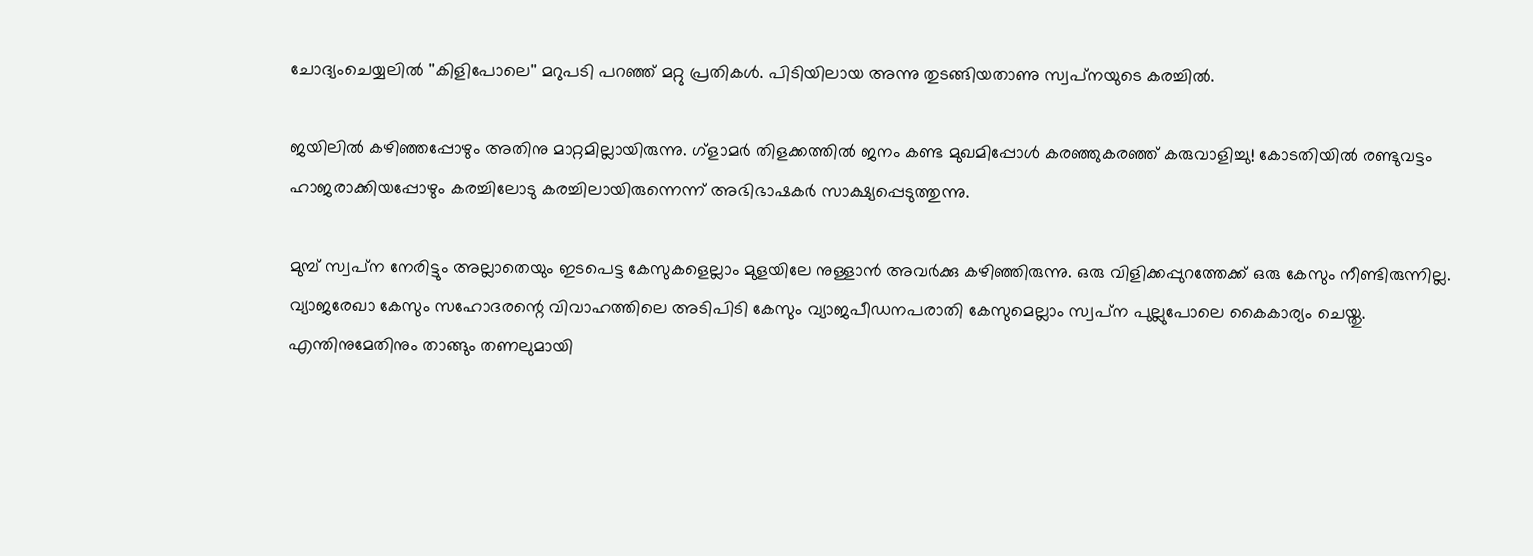ചോദ്യംചെയ്യലില്‍ ''കിളിപോലെ'' മറുപടി പറഞ്ഞ് മറ്റു പ്രതികള്‍. പിടിയിലായ അന്നു തുടങ്ങിയതാണു സ്വപ്‌നയുടെ കരച്ചില്‍.

ജയിലില്‍ കഴിഞ്ഞപ്പോഴും അതിനു മാറ്റമില്ലായിരുന്നു. ഗ്‌ളാമര്‍ തിളക്കത്തില്‍ ജനം കണ്ട മുഖമിപ്പോള്‍ കരഞ്ഞുകരഞ്ഞ് കരുവാളിച്ചു! കോടതിയില്‍ രണ്ടുവട്ടം ഹാജരാക്കിയപ്പോഴും കരച്ചിലോടു കരച്ചിലായിരുന്നെന്ന് അഭിഭാഷകര്‍ സാക്ഷ്യപ്പെടുത്തുന്നു.

മുമ്പ് സ്വപ്‌ന നേരിട്ടും അല്ലാതെയും ഇടപെട്ട കേസുകളെല്ലാം മുളയിലേ നുള്ളാന്‍ അവര്‍ക്കു കഴിഞ്ഞിരുന്നു. ഒരു വിളിക്കപ്പുറത്തേക്ക് ഒരു കേസും നീണ്ടിരുന്നില്ല. വ്യാജരേഖാ കേസും സഹോദരന്റെ വിവാഹത്തിലെ അടിപിടി കേസും വ്യാജപീഡനപരാതി കേസുമെല്ലാം സ്വപ്‌ന പുല്ലുപോലെ കൈകാര്യം ചെയ്തു. എന്തിനുമേതിനും താങ്ങും തണലുമായി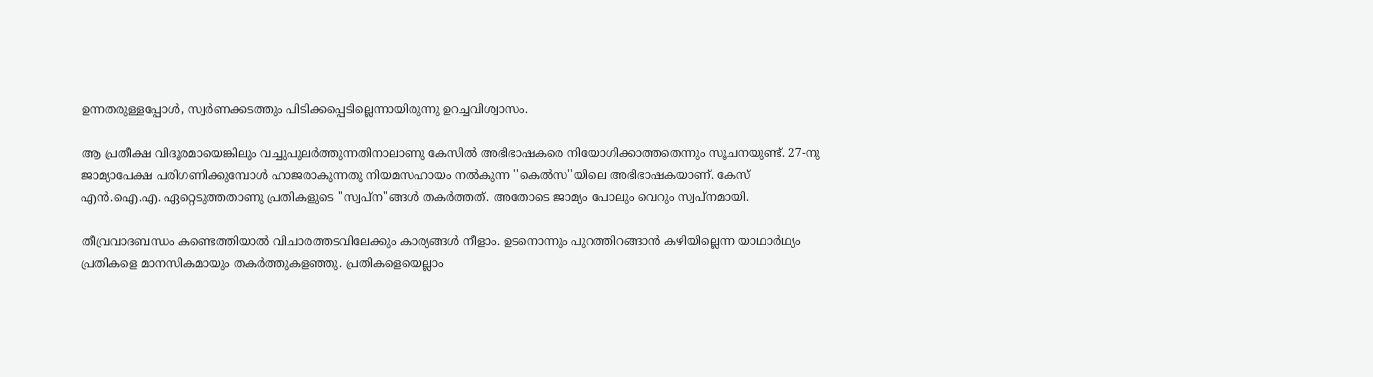ഉന്നതരുള്ളപ്പോള്‍, സ്വര്‍ണക്കടത്തും പിടിക്കപ്പെടില്ലെന്നായിരുന്നു ഉറച്ചവിശ്വാസം.

ആ പ്രതീക്ഷ വിദൂരമായെങ്കിലും വച്ചുപുലര്‍ത്തുന്നതിനാലാണു കേസില്‍ അഭിഭാഷകരെ നിയോഗിക്കാത്തതെന്നും സൂചനയുണ്ട്. 27-നു ജാമ്യാപേക്ഷ പരിഗണിക്കുമ്പോള്‍ ഹാജരാകുന്നതു നിയമസഹായം നല്‍കുന്ന ''കെല്‍സ''യിലെ അഭിഭാഷകയാണ്. കേസ് എന്‍.ഐ.എ. ഏറ്റെടുത്തതാണു പ്രതികളുടെ ''സ്വപ്‌ന''ങ്ങള്‍ തകര്‍ത്തത്. അതോടെ ജാമ്യം പോലും വെറും സ്വപ്‌നമായി.

തീവ്രവാദബന്ധം കണ്ടെത്തിയാല്‍ വിചാരത്തടവിലേക്കും കാര്യങ്ങള്‍ നീളാം. ഉടനൊന്നും പുറത്തിറങ്ങാന്‍ കഴിയില്ലെന്ന യാഥാര്‍ഥ്യം പ്രതികളെ മാനസികമായും തകര്‍ത്തുകളഞ്ഞു. പ്രതികളെയെല്ലാം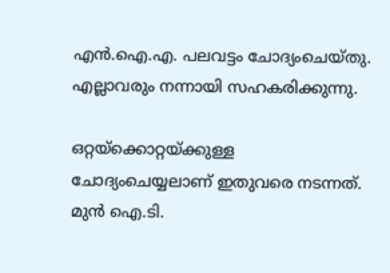എന്‍.ഐ.എ. പലവട്ടം ചോദ്യംചെയ്തു. എല്ലാവരും നന്നായി സഹകരിക്കുന്നു.

ഒറ്റയ്‌ക്കൊറ്റയ്ക്കുള്ള ചോദ്യംചെയ്യലാണ് ഇതുവരെ നടന്നത്. മുന്‍ ഐ.ടി.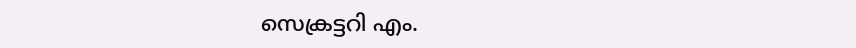സെക്രട്ടറി എം.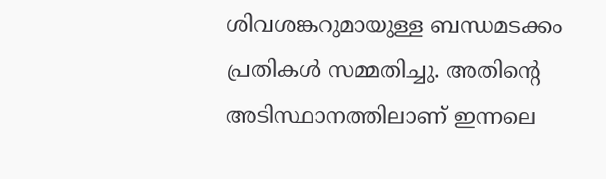ശിവശങ്കറുമായുള്ള ബന്ധമടക്കം പ്രതികള്‍ സമ്മതിച്ചു. അതിന്റെ അടിസ്ഥാനത്തിലാണ് ഇന്നലെ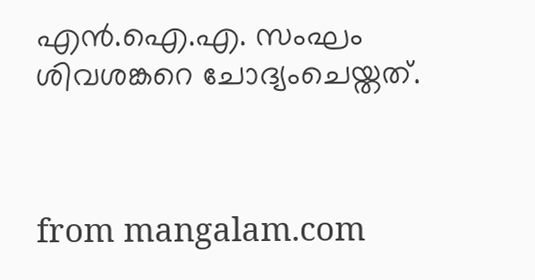എന്‍.ഐ.എ. സംഘം ശിവശങ്കറെ ചോദ്യംചെയ്തത്.



from mangalam.com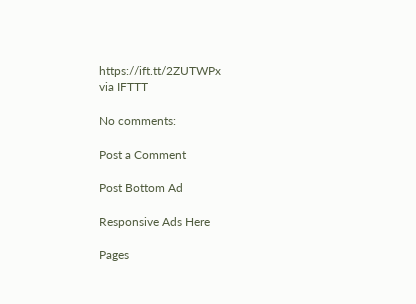https://ift.tt/2ZUTWPx
via IFTTT

No comments:

Post a Comment

Post Bottom Ad

Responsive Ads Here

Pages